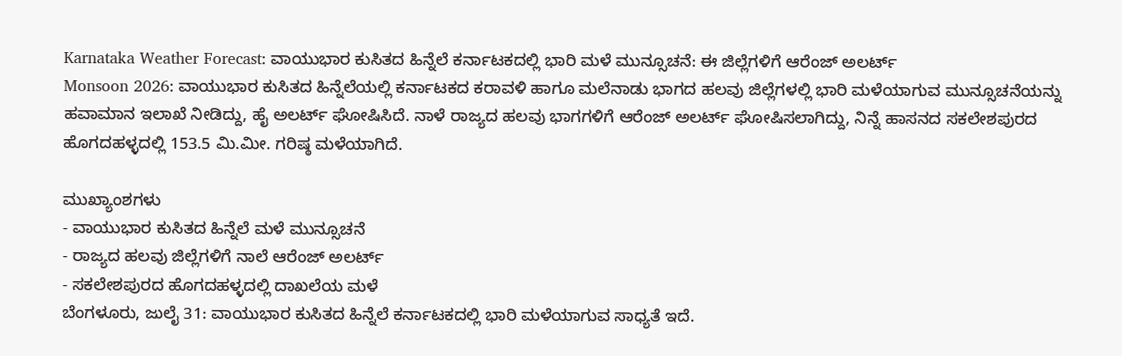Karnataka Weather Forecast: ವಾಯುಭಾರ ಕುಸಿತದ ಹಿನ್ನೆಲೆ ಕರ್ನಾಟಕದಲ್ಲಿ ಭಾರಿ ಮಳೆ ಮುನ್ಸೂಚನೆ: ಈ ಜಿಲ್ಲೆಗಳಿಗೆ ಆರೆಂಜ್ ಅಲರ್ಟ್
Monsoon 2026: ವಾಯುಭಾರ ಕುಸಿತದ ಹಿನ್ನೆಲೆಯಲ್ಲಿ ಕರ್ನಾಟಕದ ಕರಾವಳಿ ಹಾಗೂ ಮಲೆನಾಡು ಭಾಗದ ಹಲವು ಜಿಲ್ಲೆಗಳಲ್ಲಿ ಭಾರಿ ಮಳೆಯಾಗುವ ಮುನ್ಸೂಚನೆಯನ್ನು ಹವಾಮಾನ ಇಲಾಖೆ ನೀಡಿದ್ದು, ಹೈ ಅಲರ್ಟ್ ಘೋಷಿಸಿದೆ. ನಾಳೆ ರಾಜ್ಯದ ಹಲವು ಭಾಗಗಳಿಗೆ ಆರೆಂಜ್ ಅಲರ್ಟ್ ಘೋಷಿಸಲಾಗಿದ್ದು, ನಿನ್ನೆ ಹಾಸನದ ಸಕಲೇಶಪುರದ ಹೊಗದಹಳ್ಳದಲ್ಲಿ 153.5 ಮಿ.ಮೀ. ಗರಿಷ್ಠ ಮಳೆಯಾಗಿದೆ.

ಮುಖ್ಯಾಂಶಗಳು
- ವಾಯುಭಾರ ಕುಸಿತದ ಹಿನ್ನೆಲೆ ಮಳೆ ಮುನ್ಸೂಚನೆ
- ರಾಜ್ಯದ ಹಲವು ಜಿಲ್ಲೆಗಳಿಗೆ ನಾಲೆ ಆರೆಂಜ್ ಅಲರ್ಟ್
- ಸಕಲೇಶಪುರದ ಹೊಗದಹಳ್ಳದಲ್ಲಿ ದಾಖಲೆಯ ಮಳೆ
ಬೆಂಗಳೂರು, ಜುಲೈ 31: ವಾಯುಭಾರ ಕುಸಿತದ ಹಿನ್ನೆಲೆ ಕರ್ನಾಟಕದಲ್ಲಿ ಭಾರಿ ಮಳೆಯಾಗುವ ಸಾಧ್ಯತೆ ಇದೆ.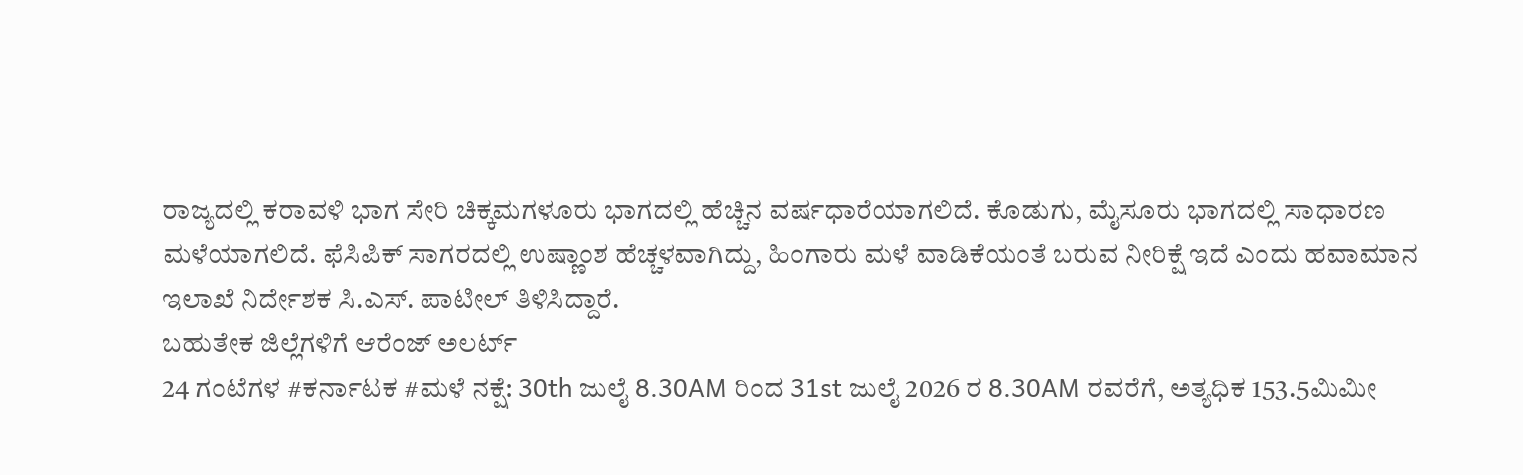ರಾಜ್ಯದಲ್ಲಿ ಕರಾವಳಿ ಭಾಗ ಸೇರಿ ಚಿಕ್ಕಮಗಳೂರು ಭಾಗದಲ್ಲಿ ಹೆಚ್ಚಿನ ವರ್ಷಧಾರೆಯಾಗಲಿದೆ. ಕೊಡುಗು, ಮೈಸೂರು ಭಾಗದಲ್ಲಿ ಸಾಧಾರಣ ಮಳೆಯಾಗಲಿದೆ. ಫೆಸಿಪಿಕ್ ಸಾಗರದಲ್ಲಿ ಉಷ್ಣಾಂಶ ಹೆಚ್ಚಳವಾಗಿದ್ದು, ಹಿಂಗಾರು ಮಳೆ ವಾಡಿಕೆಯಂತೆ ಬರುವ ನೀರಿಕ್ಷೆ ಇದೆ ಎಂದು ಹವಾಮಾನ ಇಲಾಖೆ ನಿರ್ದೇಶಕ ಸಿ.ಎಸ್. ಪಾಟೀಲ್ ತಿಳಿಸಿದ್ದಾರೆ.
ಬಹುತೇಕ ಜಿಲ್ಲೆಗಳಿಗೆ ಆರೆಂಜ್ ಅಲರ್ಟ್
24 ಗಂಟೆಗಳ #ಕರ್ನಾಟಕ #ಮಳೆ ನಕ್ಷೆ: 30th ಜುಲೈ 8.30AM ರಿಂದ 31st ಜುಲೈ 2026 ರ 8.30AM ರವರೆಗೆ, ಅತ್ಯಧಿಕ 153.5ಮಿಮೀ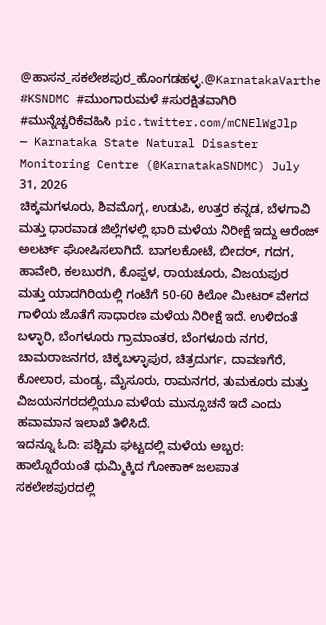@ಹಾಸನ_ಸಕಲೇಶಪುರ_ಹೊಂಗಡಹಳ್ಳ.@KarnatakaVarthe #KSNDMC #ಮುಂಗಾರುಮಳೆ #ಸುರಕ್ಷಿತವಾಗಿರಿ #ಮುನ್ನೆಚ್ಚರಿಕೆವಹಿಸಿ pic.twitter.com/mCNElWgJlp
— Karnataka State Natural Disaster Monitoring Centre (@KarnatakaSNDMC) July 31, 2026
ಚಿಕ್ಕಮಗಳೂರು, ಶಿವಮೊಗ್ಗ, ಉಡುಪಿ, ಉತ್ತರ ಕನ್ನಡ, ಬೆಳಗಾವಿ ಮತ್ತು ಧಾರವಾಡ ಜಿಲ್ಲೆಗಳಲ್ಲಿ ಭಾರಿ ಮಳೆಯ ನಿರೀಕ್ಷೆ ಇದ್ದು ಆರೆಂಜ್ ಅಲರ್ಟ್ ಘೋಷಿಸಲಾಗಿದೆ. ಬಾಗಲಕೋಟೆ, ಬೀದರ್, ಗದಗ, ಹಾವೇರಿ, ಕಲಬುರಗಿ, ಕೊಪ್ಪಳ, ರಾಯಚೂರು, ವಿಜಯಪುರ ಮತ್ತು ಯಾದಗಿರಿಯಲ್ಲಿ ಗಂಟೆಗೆ 50-60 ಕಿಲೋ ಮೀಟರ್ ವೇಗದ ಗಾಳಿಯ ಜೊತೆಗೆ ಸಾಧಾರಣ ಮಳೆಯ ನಿರೀಕ್ಷೆ ಇದೆ. ಉಳಿದಂತೆ ಬಳ್ಳಾರಿ, ಬೆಂಗಳೂರು ಗ್ರಾಮಾಂತರ, ಬೆಂಗಳೂರು ನಗರ, ಚಾಮರಾಜನಗರ, ಚಿಕ್ಕಬಳ್ಳಾಪುರ, ಚಿತ್ರದುರ್ಗ, ದಾವಣಗೆರೆ, ಕೋಲಾರ, ಮಂಡ್ಯ, ಮೈಸೂರು, ರಾಮನಗರ, ತುಮಕೂರು ಮತ್ತು ವಿಜಯನಗರದಲ್ಲಿಯೂ ಮಳೆಯ ಮುನ್ಸೂಚನೆ ಇದೆ ಎಂದು ಹವಾಮಾನ ಇಲಾಖೆ ತಿಳಿಸಿದೆ.
ಇದನ್ನೂ ಓದಿ: ಪಶ್ಚಿಮ ಘಟ್ಟದಲ್ಲಿ ಮಳೆಯ ಅಬ್ಬರ: ಹಾಲ್ನೊರೆಯಂತೆ ಧುಮ್ಮಿಕ್ಕಿದ ಗೋಕಾಕ್ ಜಲಪಾತ
ಸಕಲೇಶಪುರದಲ್ಲಿ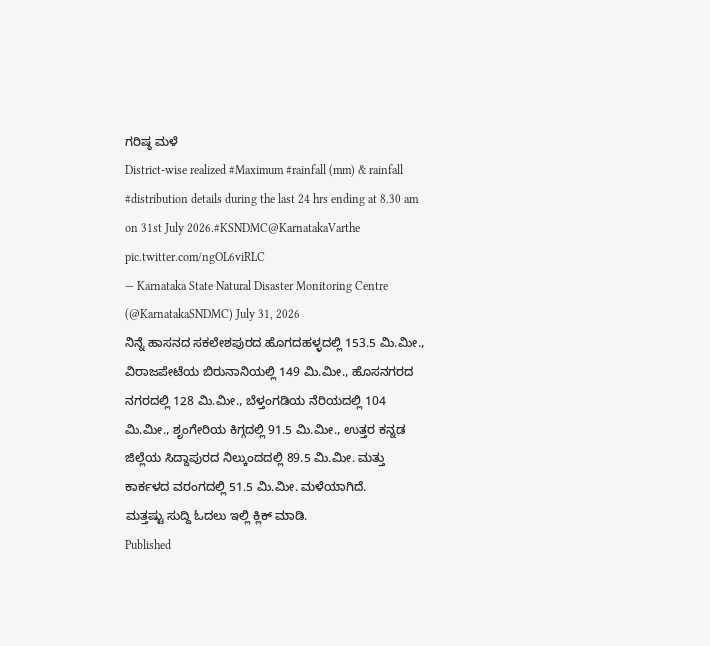ಗರಿಷ್ಠ ಮಳೆ
District-wise realized #Maximum #rainfall (mm) & rainfall #distribution details during the last 24 hrs ending at 8.30 am on 31st July 2026.#KSNDMC@KarnatakaVarthe pic.twitter.com/ngOL6viRLC
— Karnataka State Natural Disaster Monitoring Centre (@KarnatakaSNDMC) July 31, 2026
ನಿನ್ನೆ ಹಾಸನದ ಸಕಲೇಶಪುರದ ಹೊಗದಹಳ್ಳದಲ್ಲಿ 153.5 ಮಿ.ಮೀ., ವಿರಾಜಪೇಟೆಯ ಬಿರುನಾನಿಯಲ್ಲಿ 149 ಮಿ.ಮೀ., ಹೊಸನಗರದ ನಗರದಲ್ಲಿ 128 ಮಿ.ಮೀ., ಬೆಳ್ತಂಗಡಿಯ ನೆರಿಯದಲ್ಲಿ 104 ಮಿ.ಮೀ., ಶೃಂಗೇರಿಯ ಕಿಗ್ಗದಲ್ಲಿ 91.5 ಮಿ.ಮೀ., ಉತ್ತರ ಕನ್ನಡ ಜಿಲ್ಲೆಯ ಸಿದ್ದಾಪುರದ ನಿಲ್ಕುಂದದಲ್ಲಿ 89.5 ಮಿ.ಮೀ. ಮತ್ತು ಕಾರ್ಕಳದ ವರಂಗದಲ್ಲಿ 51.5 ಮಿ.ಮೀ. ಮಳೆಯಾಗಿದೆ.
ಮತ್ತಷ್ಟು ಸುದ್ದಿ ಓದಲು ಇಲ್ಲಿ ಕ್ಲಿಕ್ ಮಾಡಿ.
Published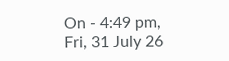On - 4:49 pm, Fri, 31 July 26